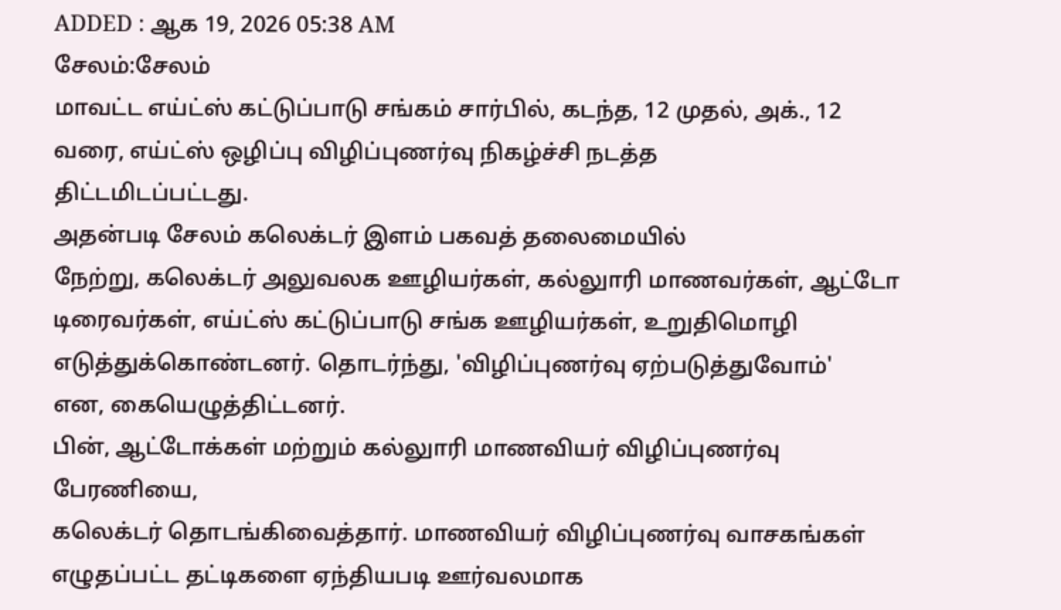ADDED : ஆக 19, 2026 05:38 AM
சேலம்:சேலம்
மாவட்ட எய்ட்ஸ் கட்டுப்பாடு சங்கம் சார்பில், கடந்த, 12 முதல், அக்., 12
வரை, எய்ட்ஸ் ஒழிப்பு விழிப்புணர்வு நிகழ்ச்சி நடத்த
திட்டமிடப்பட்டது.
அதன்படி சேலம் கலெக்டர் இளம் பகவத் தலைமையில்
நேற்று, கலெக்டர் அலுவலக ஊழியர்கள், கல்லுாரி மாணவர்கள், ஆட்டோ
டிரைவர்கள், எய்ட்ஸ் கட்டுப்பாடு சங்க ஊழியர்கள், உறுதிமொழி
எடுத்துக்கொண்டனர். தொடர்ந்து, 'விழிப்புணர்வு ஏற்படுத்துவோம்'
என, கையெழுத்திட்டனர்.
பின், ஆட்டோக்கள் மற்றும் கல்லுாரி மாணவியர் விழிப்புணர்வு
பேரணியை,
கலெக்டர் தொடங்கிவைத்தார். மாணவியர் விழிப்புணர்வு வாசகங்கள்
எழுதப்பட்ட தட்டிகளை ஏந்தியபடி ஊர்வலமாக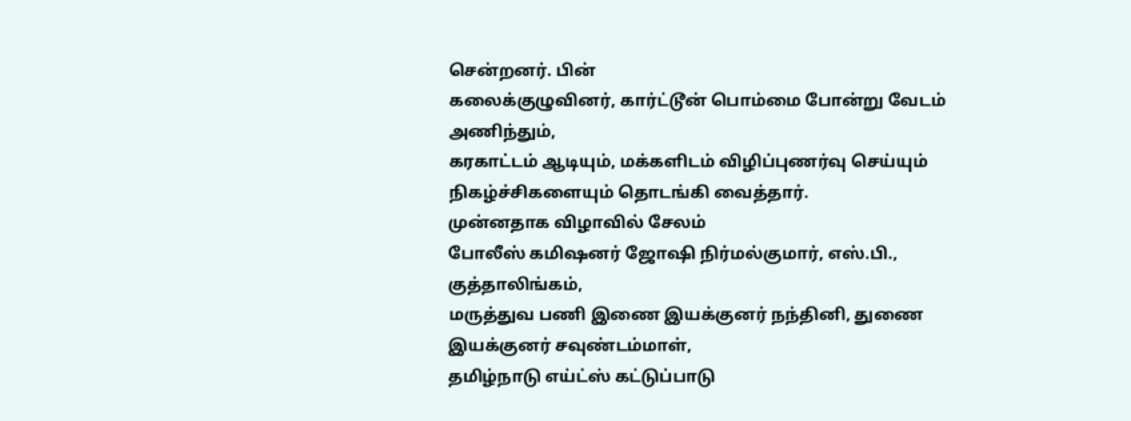சென்றனர். பின்
கலைக்குழுவினர், கார்ட்டூன் பொம்மை போன்று வேடம் அணிந்தும்,
கரகாட்டம் ஆடியும், மக்களிடம் விழிப்புணர்வு செய்யும்
நிகழ்ச்சிகளையும் தொடங்கி வைத்தார்.
முன்னதாக விழாவில் சேலம்
போலீஸ் கமிஷனர் ஜோஷி நிர்மல்குமார், எஸ்.பி., குத்தாலிங்கம்,
மருத்துவ பணி இணை இயக்குனர் நந்தினி, துணை இயக்குனர் சவுண்டம்மாள்,
தமிழ்நாடு எய்ட்ஸ் கட்டுப்பாடு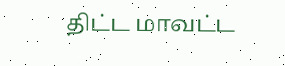திட்ட மாவட்ட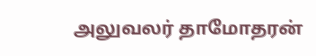அலுவலர் தாமோதரன்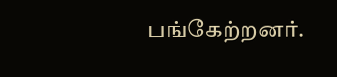பங்கேற்றனர்.